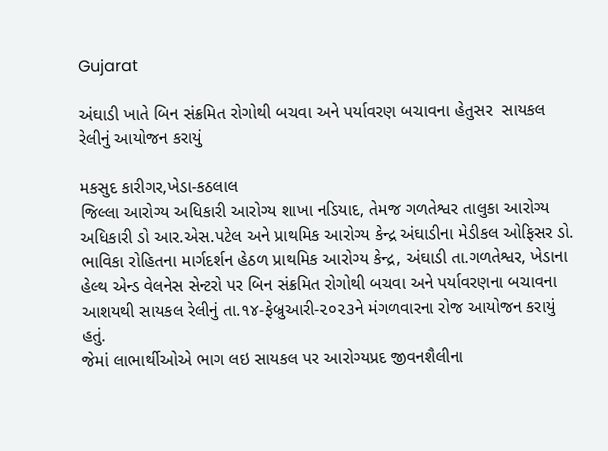Gujarat

અંઘાડી ખાતે બિન સંક્રમિત રોગોથી બચવા અને પર્યાવરણ બચાવના હેતુસર  સાયકલ રેલીનું આયોજન કરાયું

મકસુદ કારીગર,ખેડા-કઠલાલ
જિલ્લા આરોગ્ય અધિકારી આરોગ્ય શાખા નડિયાદ, તેમજ ગળતેશ્વર તાલુકા આરોગ્ય અધિકારી ડો આર.એસ.પટેલ અને પ્રાથમિક આરોગ્ય કેન્દ્ર અંઘાડીના મેડીકલ ઓફિસર ડો. ભાવિકા રોહિતના માર્ગદર્શન હેઠળ પ્રાથમિક આરોગ્ય કેન્દ્ર, અંઘાડી તા.ગળતેશ્વર, ખેડાના હેલ્થ એન્ડ વેલનેસ સેન્ટરો પર બિન સંક્રમિત રોગોથી બચવા અને પર્યાવરણના બચાવના આશયથી સાયકલ રેલીનું તા.૧૪-ફેબ્રુઆરી-૨૦૨૩ને મંગળવારના રોજ આયોજન કરાયું હતું.
જેમાં લાભાર્થીઓએ ભાગ લઇ સાયકલ પર આરોગ્યપ્રદ જીવનશૈલીના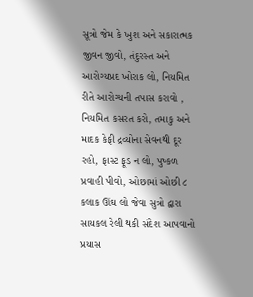સૂત્રો જેમ કે ખુશ અને સકારાત્મક જીવન જીવો, તંદુરસ્ત અને આરોગ્યપ્રદ ખોરાક લો, નિયમિત રીતે આરોગ્યની તપાસ કરાવો , નિયમિત કસરત કરો, તમાકુ અને માદક કેફી દ્રવ્યોના સેવનથી દૂર રહો, ફાસ્ટ ફૂડ ન લો, પુષ્કળ પ્રવાહી પીવો, ઓછામાં ઓછી ૮ કલાક ઊંઘ લો જેવા સુત્રો દ્વારા સાયકલ રેલી થકી સંદેશ આપવાનો પ્રયાસ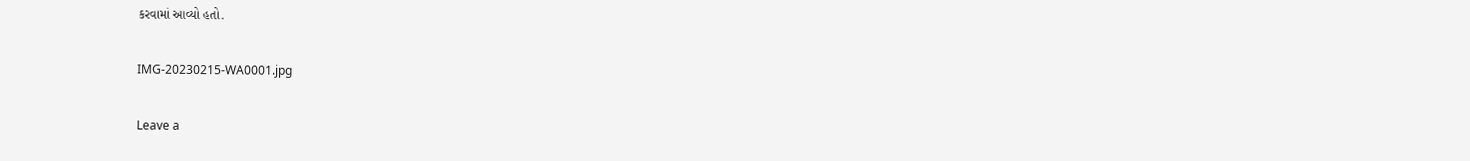કરવામાં આવ્યો હતો.

IMG-20230215-WA0001.jpg

Leave a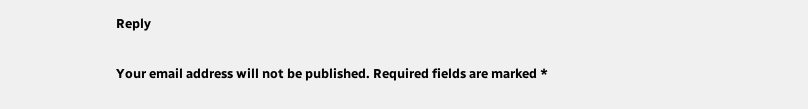Reply

Your email address will not be published. Required fields are marked *